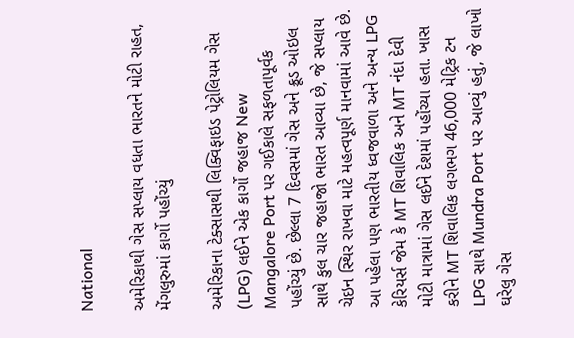National

અમેરિકાથી ગેસ સપ્લાય વધતા ભારતને મોટી રાહત, મેંગલુરુમાં કાર્ગો પહોંચ્યું

અમેરિકાના ટેક્સાસથી લિક્વિફાઇડ પેટ્રોલિયમ ગેસ (LPG) લઈને એક કાર્ગો જહાજ New Mangalore Port પર ગઈકાલે સફળતાપૂર્વક પહોંચ્યું છે. છેલ્લા 7 દિવસમાં ગેસ અને ક્રૂડ ઓઇલ સાથે કુલ ચાર જહાજો ભારત આવ્યા છે, જે સપ્લાય ચેઇન સ્થિર રાખવા માટે મહત્વપૂર્ણ માનવામાં આવે છે. આ પહેલા પણ ભારતીય ધ્વજવાળા અને અન્ય LPG કેરિયર્સ જેમ કે MT શિવાલિક અને MT નંદા દેવી મોટી માત્રામાં ગેસ લઈને દેશમાં પહોંચ્યા હતા. ખાસ કરીને MT શિવાલિક લગભગ 46,000 મેટ્રિક ટન LPG સાથે Mundra Port પર આવ્યું હતું, જે લાખો ઘરેલુ ગેસ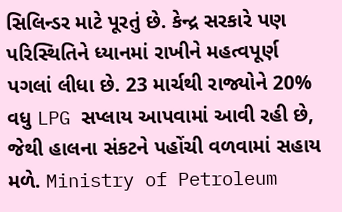સિલિન્ડર માટે પૂરતું છે. કેન્દ્ર સરકારે પણ પરિસ્થિતિને ધ્યાનમાં રાખીને મહત્વપૂર્ણ પગલાં લીધા છે. 23 માર્ચથી રાજ્યોને 20% વધુ LPG સપ્લાય આપવામાં આવી રહી છે, જેથી હાલના સંકટને પહોંચી વળવામાં સહાય મળે. Ministry of Petroleum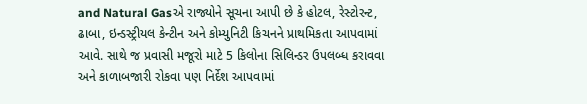and Natural Gasએ રાજ્યોને સૂચના આપી છે કે હોટલ, રેસ્ટોરન્ટ, ઢાબા, ઇન્ડસ્ટ્રીયલ કેન્ટીન અને કોમ્યુનિટી કિચનને પ્રાથમિકતા આપવામાં આવે. સાથે જ પ્રવાસી મજૂરો માટે 5 કિલોના સિલિન્ડર ઉપલબ્ધ કરાવવા અને કાળાબજારી રોકવા પણ નિર્દેશ આપવામાં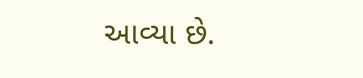આવ્યા છે.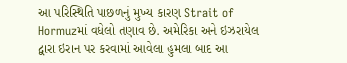આ પરિસ્થિતિ પાછળનું મુખ્ય કારણ Strait of Hormuzમાં વધેલો તણાવ છે. અમેરિકા અને ઇઝરાયેલ દ્વારા ઇરાન પર કરવામાં આવેલા હુમલા બાદ આ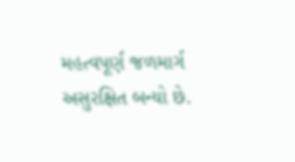મહત્વપૂર્ણ જળમાર્ગ અસુરક્ષિત બન્યો છે.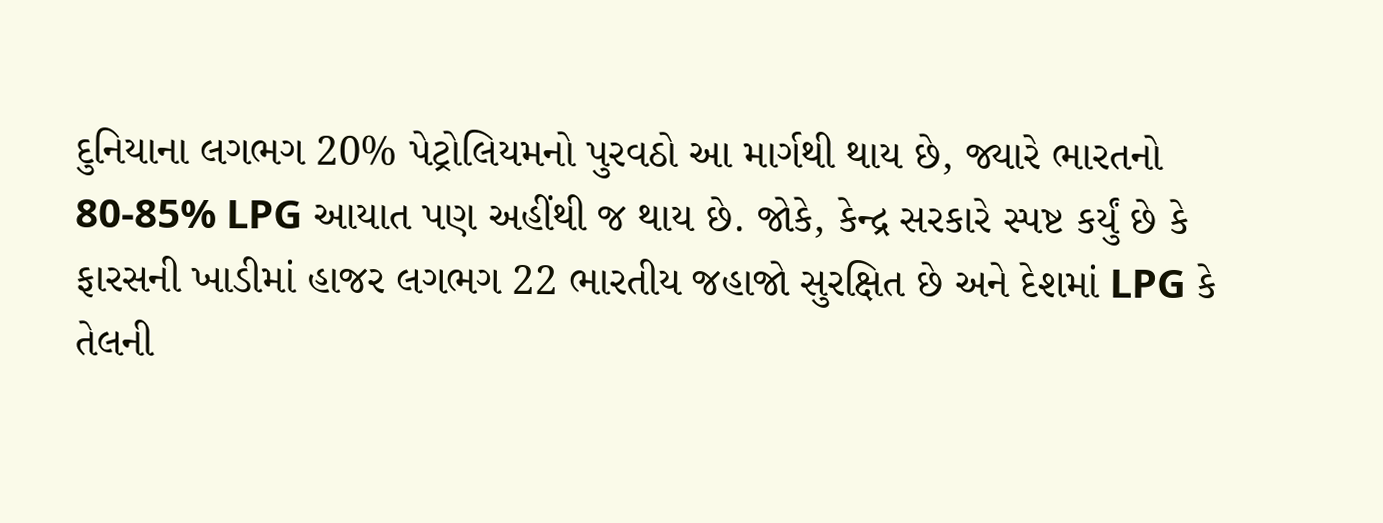દુનિયાના લગભગ 20% પેટ્રોલિયમનો પુરવઠો આ માર્ગથી થાય છે, જ્યારે ભારતનો 80-85% LPG આયાત પણ અહીંથી જ થાય છે. જોકે, કેન્દ્ર સરકારે સ્પષ્ટ કર્યું છે કે ફારસની ખાડીમાં હાજર લગભગ 22 ભારતીય જહાજો સુરક્ષિત છે અને દેશમાં LPG કે તેલની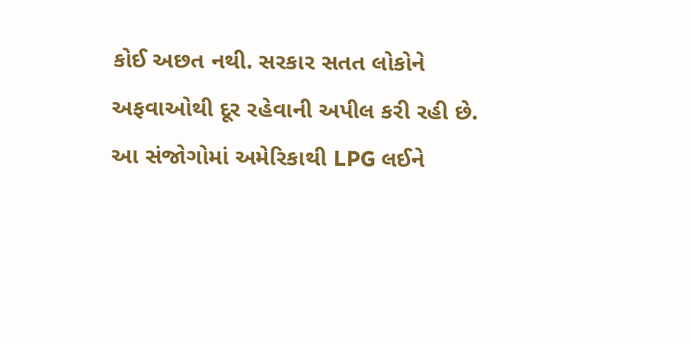કોઈ અછત નથી. સરકાર સતત લોકોને અફવાઓથી દૂર રહેવાની અપીલ કરી રહી છે. આ સંજોગોમાં અમેરિકાથી LPG લઈને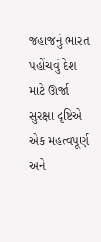જહાજનું ભારત પહોંચવું દેશ માટે ઊર્જા સુરક્ષા દૃષ્ટિએ એક મહત્વપૂર્ણ અને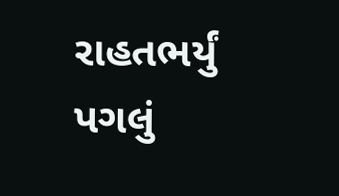રાહતભર્યું પગલું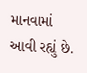માનવામાં આવી રહ્યું છે.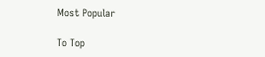Most Popular

To Top